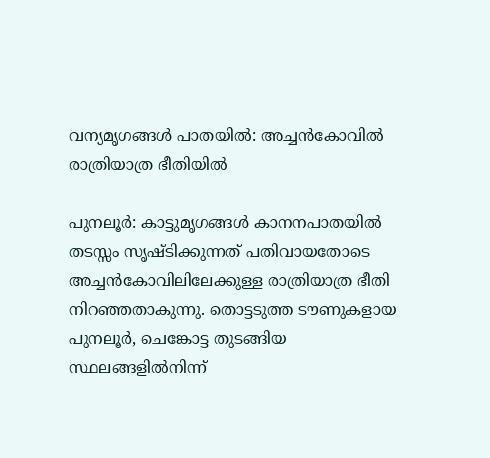വന്യമൃഗങ്ങൾ പാതയിൽ: അച്ചൻകോവിൽ രാത്രിയാത്ര ഭീതിയിൽ

പുനലൂർ: കാട്ടുമൃഗങ്ങൾ കാനനപാതയിൽ തടസ്സം സൃഷ്ടിക്കുന്നത് പതിവായതോടെ അച്ചൻകോവിലിലേക്കുള്ള രാത്രിയാത്ര ഭീതി നിറഞ്ഞതാകുന്നു. തൊട്ടടുത്ത ടൗണുകളായ പുനലൂർ, ചെങ്കോട്ട തുടങ്ങിയ സ്ഥലങ്ങളിൽനിന്ന്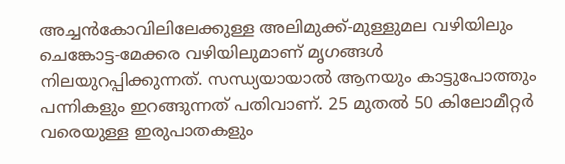അച്ചൻകോവിലിലേക്കുള്ള അലിമുക്ക്-മുള്ളുമല വഴിയിലും ചെങ്കോട്ട-മേക്കര വഴിയിലുമാണ് മൃഗങ്ങൾ നിലയുറപ്പിക്കുന്നത്. സന്ധ്യയായാൽ ആനയും കാട്ടുപോത്തും പന്നികളും ഇറങ്ങുന്നത് പതിവാണ്. 25 മുതൽ 50 കിലോമീറ്റർ വരെയുള്ള ഇരുപാതകളും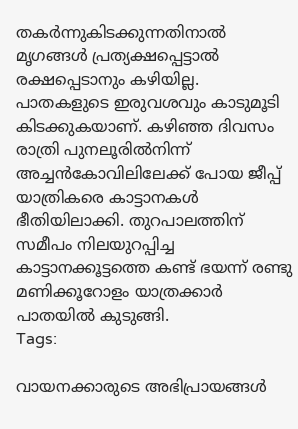തകർന്നുകിടക്കുന്നതിനാൽ മൃഗങ്ങൾ പ്രത്യക്ഷപ്പെട്ടാൽ രക്ഷപ്പെടാനും കഴിയില്ല. പാതകളുടെ ഇരുവശവും കാടുമൂടി കിടക്കുകയാണ്. കഴിഞ്ഞ ദിവസം രാത്രി പുനലൂരിൽനിന്ന് അച്ചൻകോവിലിലേക്ക് പോയ ജീപ്പ് യാത്രികരെ കാട്ടാനകൾ ഭീതിയിലാക്കി. തുറപാലത്തിന് സമീപം നിലയുറപ്പിച്ച കാട്ടാനക്കൂട്ടത്തെ കണ്ട് ഭയന്ന് രണ്ടു മണിക്കൂറോളം യാത്രക്കാർ പാതയിൽ കുടുങ്ങി.
Tags:

വായനക്കാരുടെ അഭിപ്രായങ്ങള്‍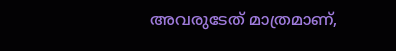അവരുടേത് മാത്രമാണ്,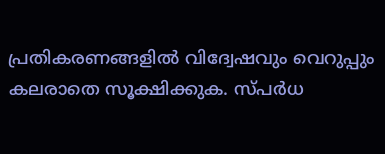പ്രതികരണങ്ങളിൽ വിദ്വേഷവും വെറുപ്പും കലരാതെ സൂക്ഷിക്കുക. സ്പർധ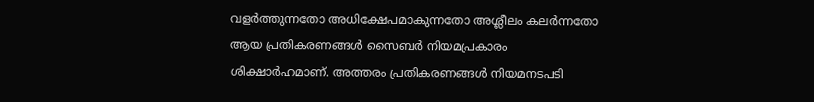വളർത്തുന്നതോ അധിക്ഷേപമാകുന്നതോ അശ്ലീലം കലർന്നതോ ആയ പ്രതികരണങ്ങൾ സൈബർ നിയമപ്രകാരം ശിക്ഷാർഹമാണ്. അത്തരം പ്രതികരണങ്ങൾ നിയമനടപടി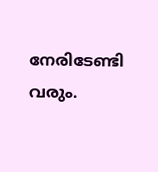നേരിടേണ്ടി വരും.